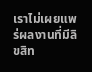เราไม่เผยแพร่ผลงานที่มีลิขสิท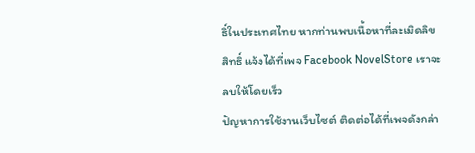ธิ์ในประเทศไทย หากท่านพบเนื้อหาที่ละเมิดลิขสิทธิ์ แจ้งได้ที่เพจ Facebook NovelStore เราจะลบให้โดยเร็ว
ปัญหาการใช้งานเว็บไซต์ ติดต่อได้ที่เพจดังกล่า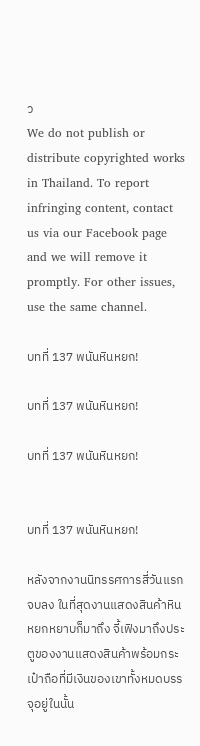ว
We do not publish or distribute copyrighted works in Thailand. To report infringing content, contact us via our Facebook page and we will remove it promptly. For other issues, use the same channel.

บทที่ 137 พนันหินหยก!

บทที่ 137 พนันหินหยก!

บทที่ 137 พนันหินหยก!


บทที่ 137 พนันหินหยก!

หลังจากงานนิทรรศการสี่วันแรกจบลง ในที่สุดงานแสดงสินค้าหินหยกหยาบก็มาถึง จี้เฟิงมาถึงประตูของงานแสดงสินค้าพร้อมกระเป๋าถือที่มีเงินของเขาทั้งหมดบรรจุอยู่ในนั้น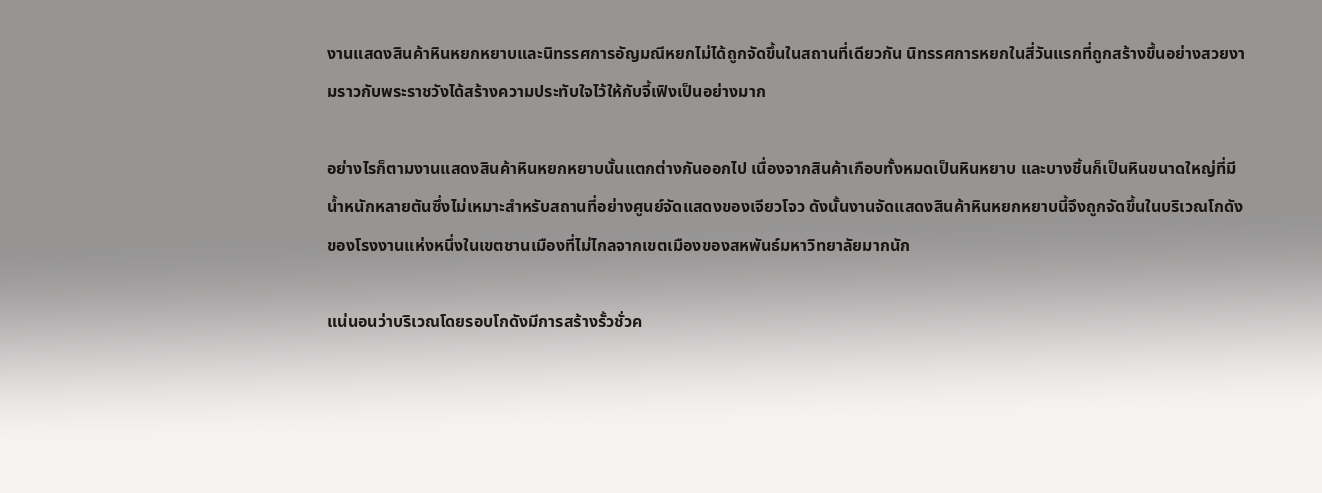งานแสดงสินค้าหินหยกหยาบและนิทรรศการอัญมณีหยกไม่ได้ถูกจัดขึ้นในสถานที่เดียวกัน นิทรรศการหยกในสี่วันแรกที่ถูกสร้างขึ้นอย่างสวยงามราวกับพระราชวังได้สร้างความประทับใจไว้ให้กับจี้เฟิงเป็นอย่างมาก

อย่างไรก็ตามงานแสดงสินค้าหินหยกหยาบนั้นแตกต่างกันออกไป เนื่องจากสินค้าเกือบทั้งหมดเป็นหินหยาบ และบางชิ้นก็เป็นหินขนาดใหญ่ที่มีน้ำหนักหลายตันซึ่งไม่เหมาะสำหรับสถานที่อย่างศูนย์จัดแสดงของเจียวโจว ดังนั้นงานจัดแสดงสินค้าหินหยกหยาบนี้จึงถูกจัดขึ้นในบริเวณโกดังของโรงงานแห่งหนึ่งในเขตชานเมืองที่ไม่ไกลจากเขตเมืองของสหพันธ์มหาวิทยาลัยมากนัก

แน่นอนว่าบริเวณโดยรอบโกดังมีการสร้างรั้วชั่วค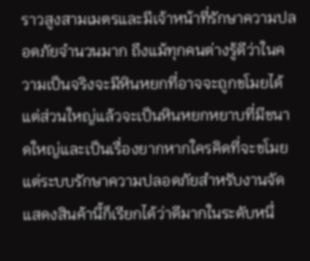ราวสูงสามเมตรและมีเจ้าหน้าที่รักษาความปลอดภัยจำนวนมาก ถึงแม้ทุกคนต่างรู้ดีว่าในความเป็นจริงจะมีหินหยกที่อาจจะถูกขโมยได้แต่ส่วนใหญ่แล้วจะเป็นหินหยกหยาบที่มีขนาดใหญ่และเป็นเรื่องยากหากใครคิดที่จะขโมย แต่ระบบรักษาความปลอดภัยสำหรับงานจัดแสดงสินค้านี้ก็เรียกได้ว่าดีมากในระดับหนึ่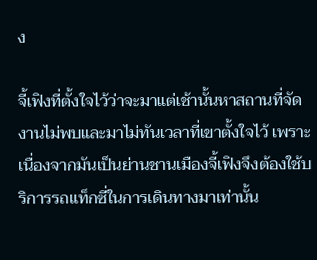ง

จี้เฟิงที่ตั้งใจไว้ว่าจะมาแต่เช้านั้นหาสถานที่จัดงานไม่พบและมาไม่ทันเวลาที่เขาตั้งใจไว้ เพราะเนื่องจากมันเป็นย่านชานเมืองจี้เฟิงจึงต้องใช้บริการรถแท็กซี่ในการเดินทางมาเท่านั้น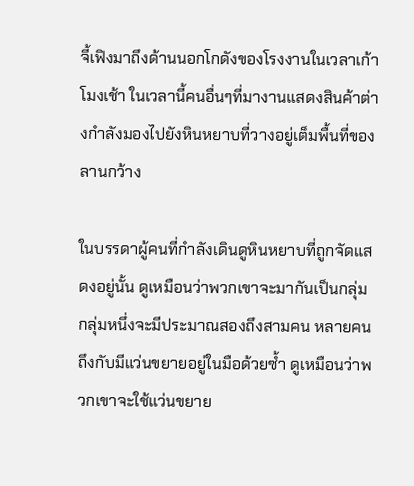จี้เฟิงมาถึงด้านนอกโกดังของโรงงานในเวลาเก้าโมงเช้า ในเวลานี้คนอื่นๆที่มางานแสดงสินค้าต่างกำลังมองไปยังหินหยาบที่วางอยู่เต็มพื้นที่ของลานกว้าง

ในบรรดาผู้คนที่กำลังเดินดูหินหยาบที่ถูกจัดแสดงอยู่นั้น ดูเหมือนว่าพวกเขาจะมากันเป็นกลุ่ม กลุ่มหนึ่งจะมีประมาณสองถึงสามคน หลายคนถึงกับมีแว่นขยายอยู่ในมือด้วยซ้ำ ดูเหมือนว่าพวกเขาจะใช้แว่นขยาย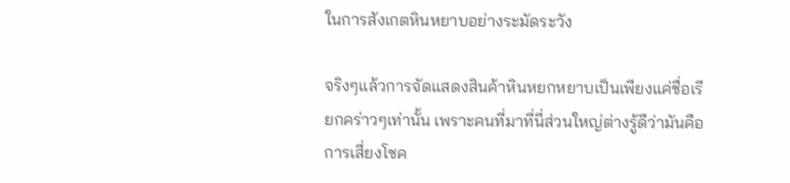ในการสังเกตหินหยาบอย่างระมัดระวัง

จริงๆแล้วการจัดแสดงสินค้าหินหยกหยาบเป็นเพียงแค่ชื่อเรียกคร่าวๆเท่านั้น เพราะคนที่มาที่นี่ส่วนใหญ่ต่างรู้ดีว่ามันคือการเสี่ยงโชค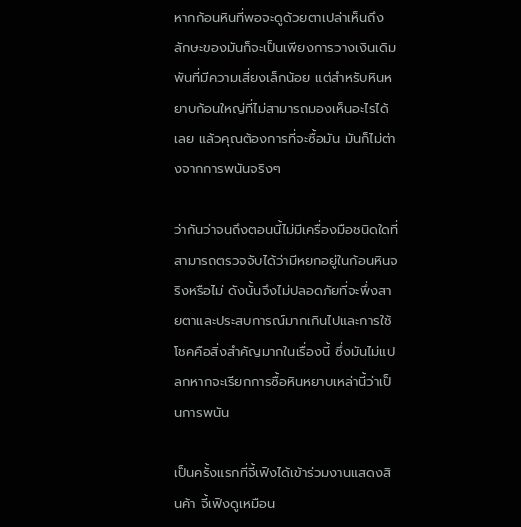หากก้อนหินที่พอจะดูด้วยตาเปล่าเห็นถึงลักษะของมันก็จะเป็นเพียงการวางเงินเดิมพันที่มีความเสี่ยงเล็กน้อย แต่สำหรับหินหยาบก้อนใหญ่ที่ไม่สามารถมองเห็นอะไรได้เลย แล้วคุณต้องการที่จะซื้อมัน มันก็ไม่ต่างจากการพนันจริงๆ

ว่ากันว่าจนถึงตอนนี้ไม่มีเครื่องมือชนิดใดที่สามารถตรวจจับได้ว่ามีหยกอยู่ในก้อนหินจริงหรือไม่ ดังนั้นจึงไม่ปลอดภัยที่จะพึ่งสายตาและประสบการณ์มากเกินไปและการใช้โชคคือสิ่งสำคัญมากในเรื่องนี้ ซึ่งมันไม่แปลกหากจะเรียกการซื้อหินหยาบเหล่านี้ว่าเป็นการพนัน

เป็นครั้งแรกที่จี้เฟิงได้เข้าร่วมงานแสดงสินค้า จี้เฟิงดูเหมือน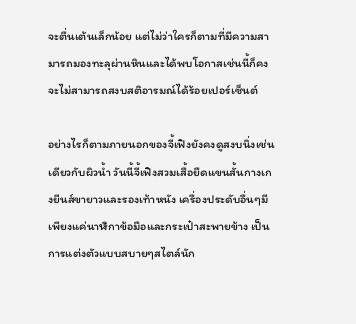จะตื่นเต้นเล็กน้อย แต่ไม่ว่าใครก็ตามที่มีความสามารถมองทะลุผ่านหินและได้พบโอกาสเช่นนี้ก็คงจะไม่สามารถสงบสติอารมณ์ได้ร้อยเปอร์เซ็นต์

อย่างไรก็ตามภายนอกของจี้เฟิงยังคงดูสงบนิ่งเช่นเดียวกับผิวน้ำ วันนี้จี้เฟิงสวมเสื้อยืดแขนสั้นกางเกงยีนส์ขายาวและรองเท้าหนัง เครื่องประดับอื่นๆมีเพียงแค่นาฬิกาข้อมือและกระเป๋าสะพายข้าง เป็นการแต่งตัวแบบสบายๆสไตล์นัก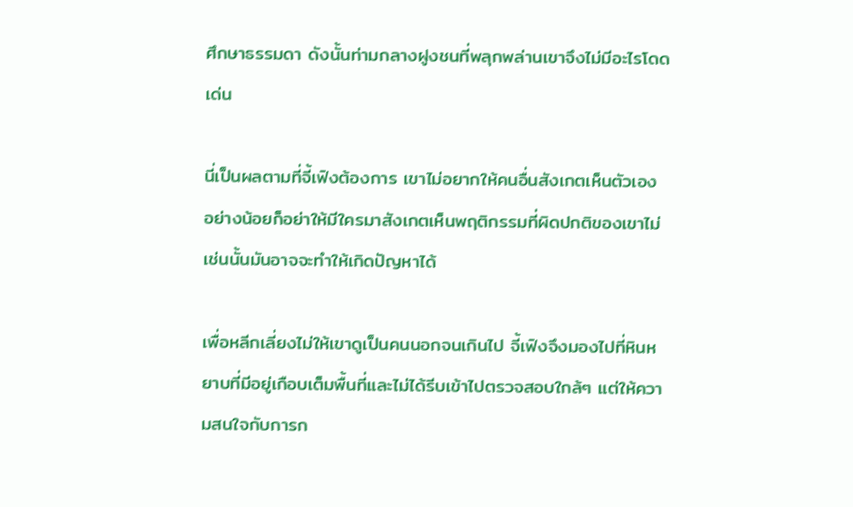ศึกษาธรรมดา ดังนั้นท่ามกลางฝูงชนที่พลุกพล่านเขาจึงไม่มีอะไรโดดเด่น

นี่เป็นผลตามที่จี้เฟิงต้องการ เขาไม่อยากให้คนอื่นสังเกตเห็นตัวเอง อย่างน้อยก็อย่าให้มีใครมาสังเกตเห็นพฤติกรรมที่ผิดปกติของเขาไม่เช่นนั้นมันอาจจะทำให้เกิดปัญหาได้

เพื่อหลีกเลี่ยงไม่ให้เขาดูเป็นคนนอกจนเกินไป จี้เฟิงจึงมองไปที่หินหยาบที่มีอยู่เกือบเต็มพื้นที่และไม่ได้รีบเข้าไปตรวจสอบใกล้ๆ แต่ให้ความสนใจกับการก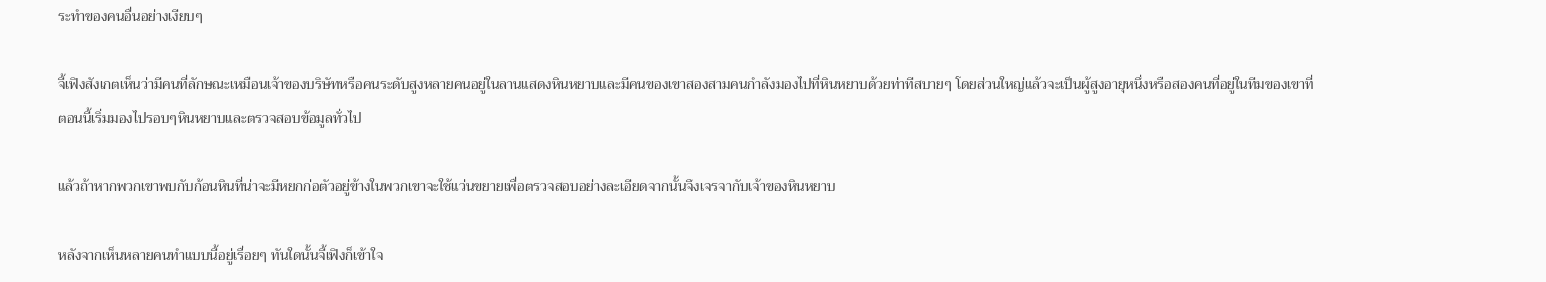ระทำของคนอื่นอย่างเงียบๆ

จี้เฟิงสังเกตเห็นว่ามีคนที่ลักษณะเหมือนเจ้าของบริษัทหรือคนระดับสูงหลายคนอยู่ในลานแสดงหินหยาบและมีคนของเขาสองสามคนกำลังมองไปที่หินหยาบด้วยท่าทีสบายๆ โดยส่วนใหญ่แล้วจะเป็นผู้สูงอายุหนึ่งหรือสองคนที่อยู่ในทีมของเขาที่ตอนนี้เริ่มมองไปรอบๆหินหยาบและตรวจสอบข้อมูลทั่วไป

แล้วถ้าหากพวกเขาพบกับก้อนหินที่น่าจะมีหยกก่อตัวอยู่ข้างในพวกเขาจะใช้แว่นขยายเพื่อตรวจสอบอย่างละเอียดจากนั้นจึงเจรจากับเจ้าของหินหยาบ

หลังจากเห็นหลายคนทำแบบนี้อยู่เรื่อยๆ ทันใดนั้นจี้เฟิงก็เข้าใจ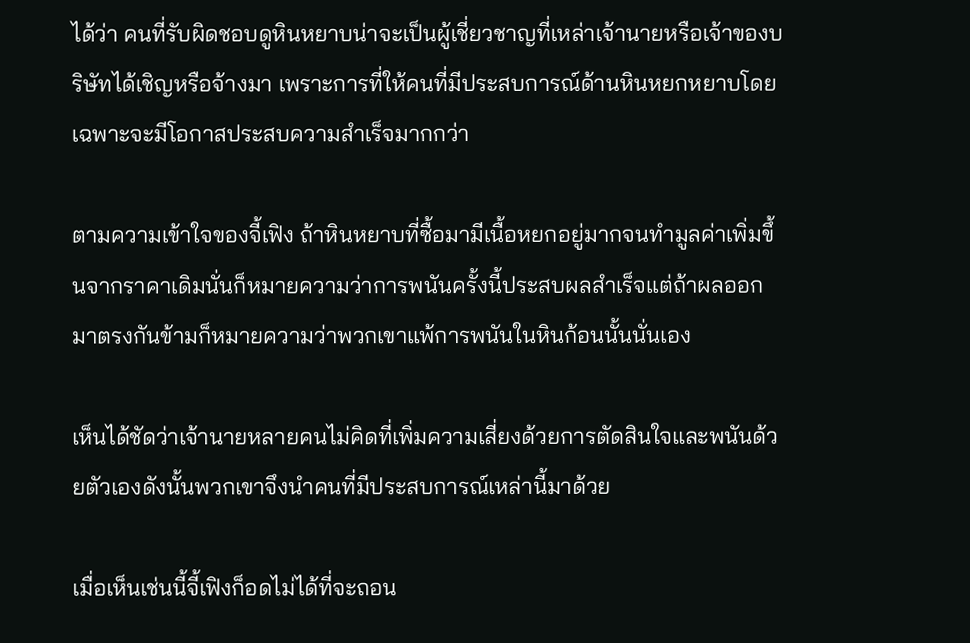ได้ว่า คนที่รับผิดชอบดูหินหยาบน่าจะเป็นผู้เชี่ยวชาญที่เหล่าเจ้านายหรือเจ้าของบริษัทได้เชิญหรือจ้างมา เพราะการที่ให้คนที่มีประสบการณ์ด้านหินหยกหยาบโดยเฉพาะจะมีโอกาสประสบความสำเร็จมากกว่า

ตามความเข้าใจของจี้เฟิง ถ้าหินหยาบที่ซื้อมามีเนื้อหยกอยู่มากจนทำมูลค่าเพิ่มขึ้นจากราคาเดิมนั่นก็หมายความว่าการพนันครั้งนี้ประสบผลสำเร็จแต่ถ้าผลออกมาตรงกันข้ามก็หมายความว่าพวกเขาแพ้การพนันในหินก้อนนั้นนั่นเอง

เห็นได้ชัดว่าเจ้านายหลายคนไม่คิดที่เพิ่มความเสี่ยงด้วยการตัดสินใจและพนันด้วยตัวเองดังนั้นพวกเขาจึงนำคนที่มีประสบการณ์เหล่านี้มาด้วย

เมื่อเห็นเช่นนี้จี้เฟิงก็อดไม่ได้ที่จะถอน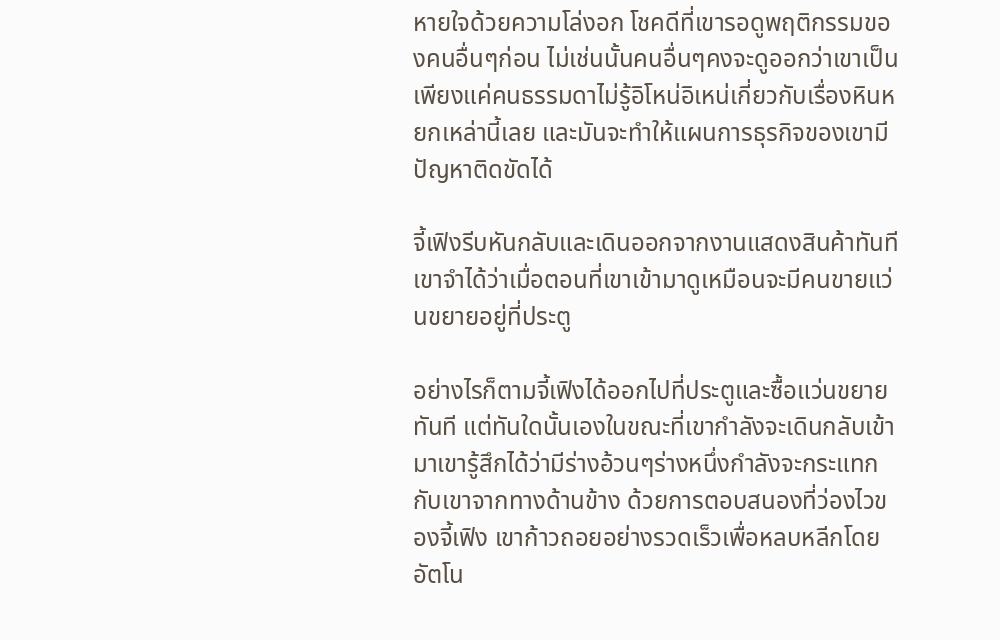หายใจด้วยความโล่งอก โชคดีที่เขารอดูพฤติกรรมของคนอื่นๆก่อน ไม่เช่นนั้นคนอื่นๆคงจะดูออกว่าเขาเป็นเพียงแค่คนธรรมดาไม่รู้อิโหน่อิเหน่เกี่ยวกับเรื่องหินหยกเหล่านี้เลย และมันจะทำให้แผนการธุรกิจของเขามีปัญหาติดขัดได้

จี้เฟิงรีบหันกลับและเดินออกจากงานแสดงสินค้าทันที เขาจำได้ว่าเมื่อตอนที่เขาเข้ามาดูเหมือนจะมีคนขายแว่นขยายอยู่ที่ประตู

อย่างไรก็ตามจี้เฟิงได้ออกไปที่ประตูและซื้อแว่นขยายทันที แต่ทันใดนั้นเองในขณะที่เขากำลังจะเดินกลับเข้ามาเขารู้สึกได้ว่ามีร่างอ้วนๆร่างหนึ่งกำลังจะกระแทกกับเขาจากทางด้านข้าง ด้วยการตอบสนองที่ว่องไวของจี้เฟิง เขาก้าวถอยอย่างรวดเร็วเพื่อหลบหลีกโดยอัตโน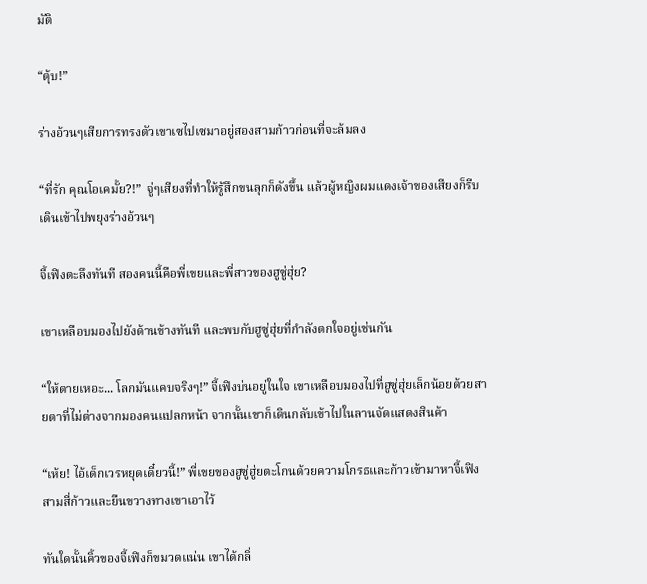มัติ

“ตุ้บ!”

ร่างอ้วนๆเสียการทรงตัวเขาเซไปเซมาอยู่สองสามก้าวก่อนที่จะล้มลง

“ที่รัก คุณโอเคมั้ย?!”  จู่ๆเสียงที่ทำให้รู้สึกขนลุกก็ดังขึ้น แล้วผู้หญิงผมแดงเจ้าของเสียงก็รีบเดินเข้าไปพยุงร่างอ้วนๆ

จี้เฟิงตะลึงทันที สองคนนี้คือพี่เขยและพี่สาวของฮูซู่ฮุ่ย?

เขาเหลือบมองไปยังด้านข้างทันที และพบกับฮูซู่ฮุ่ยที่กำลังตกใจอยู่เช่นกัน

“ให้ตายเหอะ... โลกมันแคบจริงๆ!” จี้เฟิงบ่นอยู่ในใจ เขาเหลือบมองไปที่ฮูซู่ฮุ่ยเล็กน้อยด้วยสายตาที่ไม่ต่างจากมองคนแปลกหน้า จากนั้นเขาก็เดินกลับเข้าไปในลานจัดแสดงสินค้า

“เห้ย! ไอ้เด็กเวรหยุดเดี๋ยวนี้!” พี่เขยของฮูซู่ฮู่ยตะโกนด้วยความโกรธและก้าวเข้ามาหาจี้เฟิงสามสี่ก้าวและยืนขวางทางเขาเอาไว้

ทันใดนั้นคิ้วของจี้เฟิงก็ขมวดแน่น เขาได้กลิ่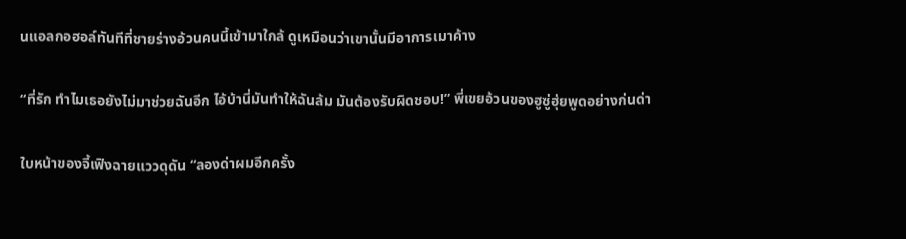นแอลกอฮอล์ทันทีที่ชายร่างอ้วนคนนี้เข้ามาใกล้ ดูเหมือนว่าเขานั้นมีอาการเมาค้าง

“ที่รัก ทำไมเธอยังไม่มาช่วยฉันอีก ไอ้บ้านี่มันทำให้ฉันล้ม มันต้องรับผิดชอบ!” พี่เขยอ้วนของฮูซู่ฮุ่ยพูดอย่างก่นด่า

ใบหน้าของจี้เฟิงฉายแววดุดัน “ลองด่าผมอีกครั้ง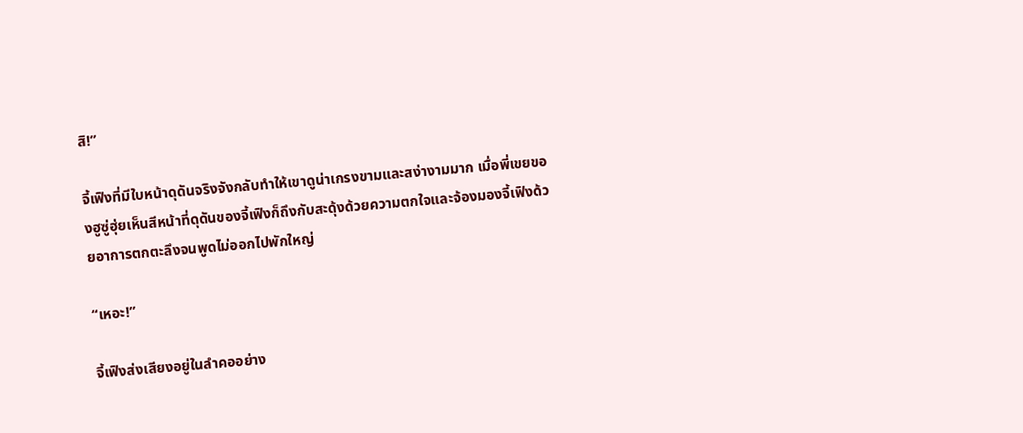สิ!”

จี้เฟิงที่มีใบหน้าดุดันจริงจังกลับทำให้เขาดูน่าเกรงขามและสง่างามมาก เมื่อพี่เขยของฮูซู่ฮุ่ยเห็นสีหน้าที่ดุดันของจี้เฟิงก็ถึงกับสะดุ้งด้วยความตกใจและจ้องมองจี้เฟิงด้วยอาการตกตะลึงจนพูดไม่ออกไปพักใหญ่

“เหอะ!”

จี้เฟิงส่งเสียงอยู่ในลำคออย่าง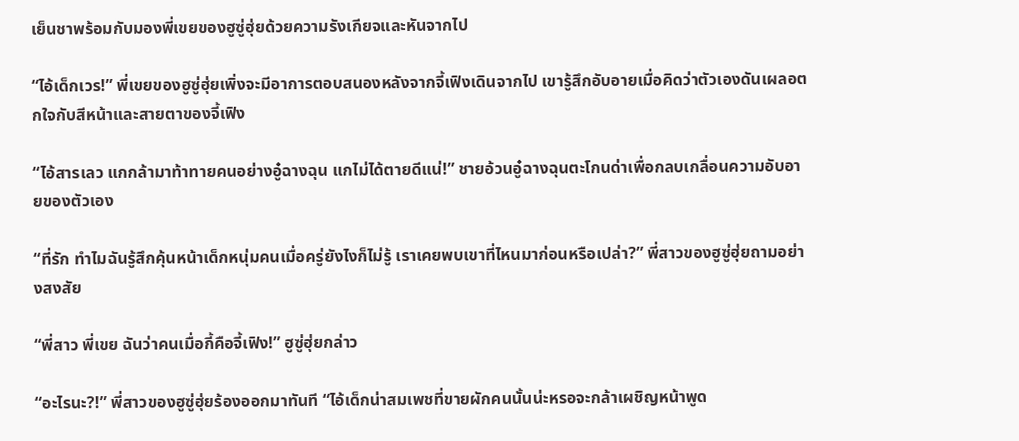เย็นชาพร้อมกับมองพี่เขยของฮูซู่ฮุ่ยด้วยความรังเกียจและหันจากไป

“ไอ้เด็กเวร!” พี่เขยของฮูซู่ฮุ่ยเพิ่งจะมีอาการตอบสนองหลังจากจี้เฟิงเดินจากไป เขารู้สึกอับอายเมื่อคิดว่าตัวเองดันเผลอตกใจกับสีหน้าและสายตาของจี้เฟิง

“ไอ้สารเลว แกกล้ามาท้าทายคนอย่างอู๋ฉางฉุน แกไม่ได้ตายดีแน่!” ชายอ้วนอู๋ฉางฉุนตะโกนด่าเพื่อกลบเกลื่อนความอับอายของตัวเอง

“ที่รัก ทำไมฉันรู้สึกคุ้นหน้าเด็กหนุ่มคนเมื่อครู่ยังไงก็ไม่รู้ เราเคยพบเขาที่ไหนมาก่อนหรือเปล่า?” พี่สาวของฮูซู่ฮุ่ยถามอย่างสงสัย

“พี่สาว พี่เขย ฉันว่าคนเมื่อกี้คือจี้เฟิง!” ฮูซู่ฮุ่ยกล่าว

“อะไรนะ?!” พี่สาวของฮูซู่ฮุ่ยร้องออกมาทันที “ไอ้เด็กน่าสมเพชที่ขายผักคนนั้นน่ะหรอจะกล้าเผชิญหน้าพูด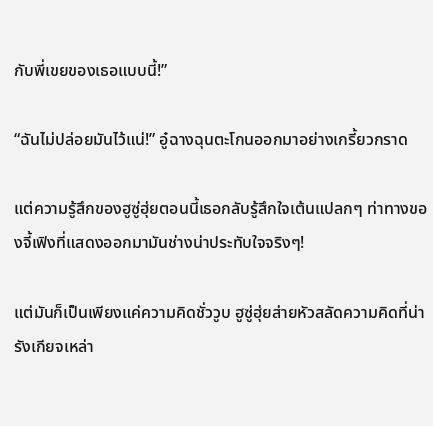กับพี่เขยของเธอแบบนี้!”

“ฉันไม่ปล่อยมันไว้แน่!” อู๋ฉางฉุนตะโกนออกมาอย่างเกรี้ยวกราด

แต่ความรู้สึกของฮูซู่ฮุ่ยตอนนี้เธอกลับรู้สึกใจเต้นแปลกๆ ท่าทางของจี้เฟิงที่แสดงออกมามันช่างน่าประทับใจจริงๆ!

แต่มันก็เป็นเพียงแค่ความคิดชั่ววูบ ฮูซู่ฮุ่ยส่ายหัวสลัดความคิดที่น่ารังเกียจเหล่า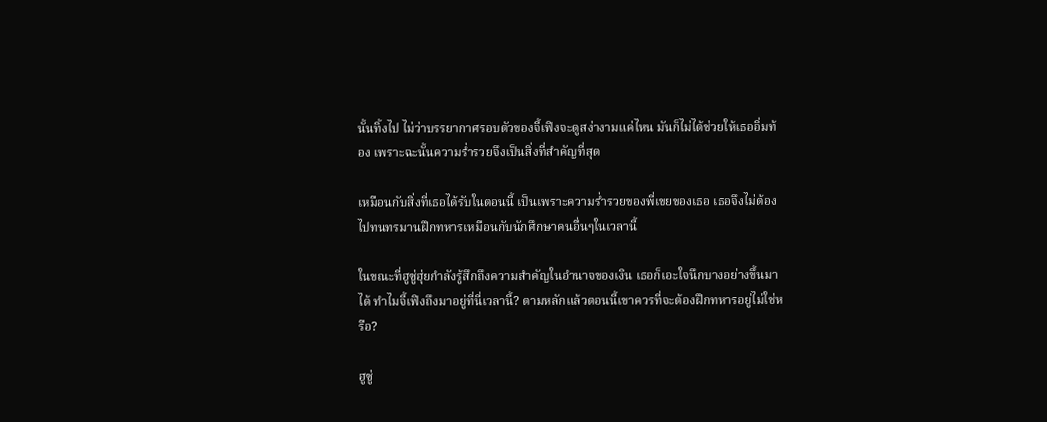นั้นทิ้งไป ไม่ว่าบรรยากาศรอบตัวของจี้เฟิงจะดูสง่างามแค่ไหน มันก็ไม่ได้ช่วยให้เธออิ่มท้อง เพราะฉะนั้นความร่ำรวยจึงเป็นสิ่งที่สำคัญที่สุด

เหมือนกับสิ่งที่เธอได้รับในตอนนี้ เป็นเพราะความร่ำรวยของพี่เขยของเธอ เธอจึงไม่ต้องไปทนทรมานฝึกทหารเหมือนกับนักศึกษาคนอื่นๆในเวลานี้

ในขณะที่ฮูซู่ฮุ่ยกำลังรู้สึกถึงความสำคัญในอำนาจของเงิน เธอก็เอะใจนึกบางอย่างขึ้นมาได้ ทำไมจี้เฟิงถึงมาอยู่ที่นี่เวลานี้? ตามหลักแล้วตอนนี้เขาควรที่จะต้องฝึกทหารอยู่ไม่ใช่หรือ?

ฮูซู่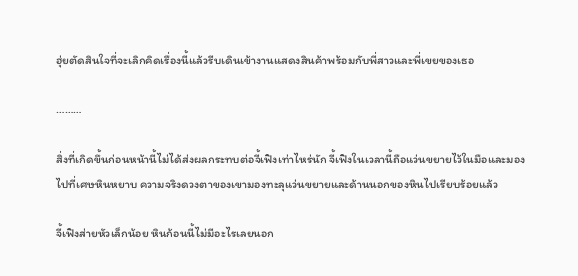ฮุ่ยตัดสินใจที่จะเลิกคิดเรื่องนี้แล้วรีบเดินเข้างานแสดงสินค้าพร้อมกับพี่สาวและพี่เขยของเธอ

………

สิ่งที่เกิดขึ้นก่อนหน้านี้ไม่ได้ส่งผลกระทบต่อจี้เฟิงเท่าไหร่นัก จี้เฟิงในเวลานี้ถือแว่นขยายไว้ในมือและมองไปที่เศษหินหยาบ ความจริงดวงตาของเขามองทะลุแว่นขยายและด้านนอกของหินไปเรียบร้อยแล้ว

จี้เฟิงส่ายหัวเล็กน้อย หินก้อนนี้ไม่มีอะไรเลยนอก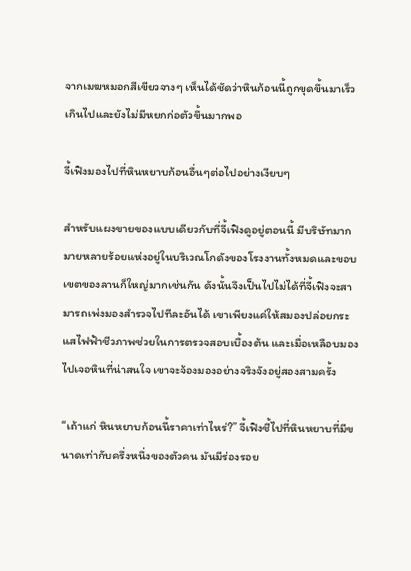จากเมฆหมอกสีเขียวจางๆ เห็นได้ชัดว่าหินก้อนนี้ถูกขุดขึ้นมาเร็วเกินไปและยังไม่มีหยกก่อตัวขึ้นมากพอ

จี้เฟิงมองไปที่หินหยาบก้อนอื่นๆต่อไปอย่างเงียบๆ

สำหรับแผงขายของแบบเดียวกับที่จี้เฟิงดูอยู่ตอนนี้ มีบริษัทมากมายหลายร้อยแห่งอยู่ในบริเวณโกดังของโรงงานทั้งหมดและขอบเขตของลานก็ใหญ่มากเช่นกัน ดังนั้นจึงเป็นไปไม่ได้ที่จี้เฟิงจะสามารถเพ่งมองสำรวจไปทีละอันได้ เขาเพียงแค่ให้สมองปล่อยกระแสไฟฟ้าชีวภาพช่วยในการตรวจสอบเบื้องต้น และเมื่อเหลือบมองไปเจอหินที่น่าสนใจ เขาจะจ้องมองอย่างจริงจังอยู่สองสามครั้ง

“เถ้าแก่ หินหยาบก้อนนี้ราคาเท่าไหร่?” จี้เฟิงชี้ไปที่หินหยาบที่มีขนาดเท่ากับครึ่งหนึ่งของตัวคน มันมีร่องรอย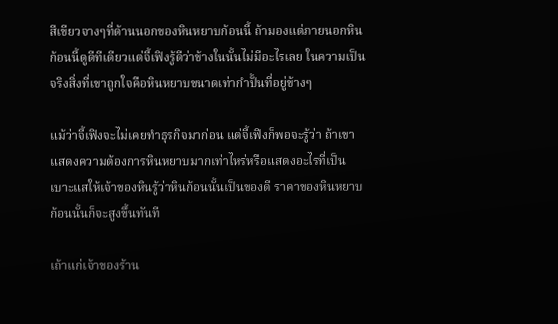สีเขียวจางๆที่ด้านนอกของหินหยาบก้อนนี้ ถ้ามองแต่ภายนอกหินก้อนนี้ดูดีทีเดียวแต่จี้เฟิงรู้ดีว่าข้างในนั้นไม่มีอะไรเลย ในความเป็นจริงสิ่งที่เขาถูกใจคือหินหยาบขนาดเท่ากำปั้นที่อยู่ข้างๆ

แม้ว่าจี้เฟิงจะไม่เคยทำธุรกิจมาก่อน แต่จี้เฟิงก็พอจะรู้ว่า ถ้าเขาแสดงความต้องการหินหยาบมากเท่าไหร่หรือแสดงอะไรที่เป็นเบาะแสให้เจ้าของหินรู้ว่าหินก้อนนั้นเป็นของดี ราคาของหินหยาบก้อนนั้นก็จะสูงขึ้นทันที

เถ้าแก่เจ้าของร้าน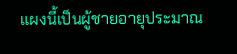แผงนี้เป็นผู้ชายอายุประมาณ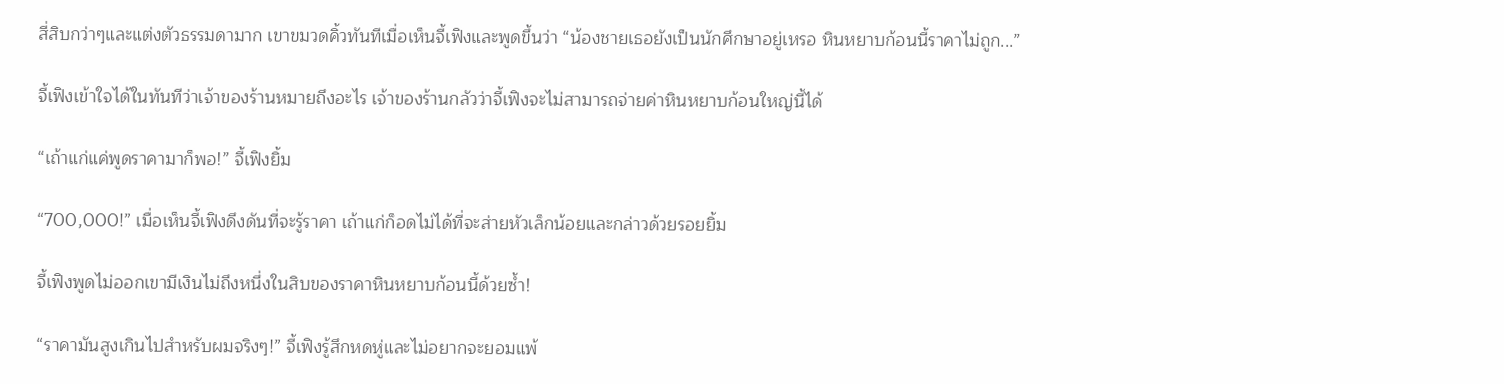สี่สิบกว่าๆและแต่งตัวธรรมดามาก เขาขมวดคิ้วทันทีเมื่อเห็นจี้เฟิงและพูดขึ้นว่า “น้องชายเธอยังเป็นนักศึกษาอยู่เหรอ หินหยาบก้อนนี้ราคาไม่ถูก...”

จี้เฟิงเข้าใจได้ในทันทีว่าเจ้าของร้านหมายถึงอะไร เจ้าของร้านกลัวว่าจี้เฟิงจะไม่สามารถจ่ายค่าหินหยาบก้อนใหญ่นี้ได้

“เถ้าแก่แค่พูดราคามาก็พอ!” จี้เฟิงยิ้ม

“700,000!” เมื่อเห็นจี้เฟิงดึงดันที่จะรู้ราคา เถ้าแก่ก็อดไม่ได้ที่จะส่ายหัวเล็กน้อยและกล่าวด้วยรอยยิ้ม

จี้เฟิงพูดไม่ออกเขามีเงินไม่ถึงหนึ่งในสิบของราคาหินหยาบก้อนนี้ด้วยซ้ำ!

“ราคามันสูงเกินไปสำหรับผมจริงๆ!” จี้เฟิงรู้สึกหดหู่และไม่อยากจะยอมแพ้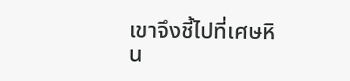เขาจึงชี้ไปที่เศษหิน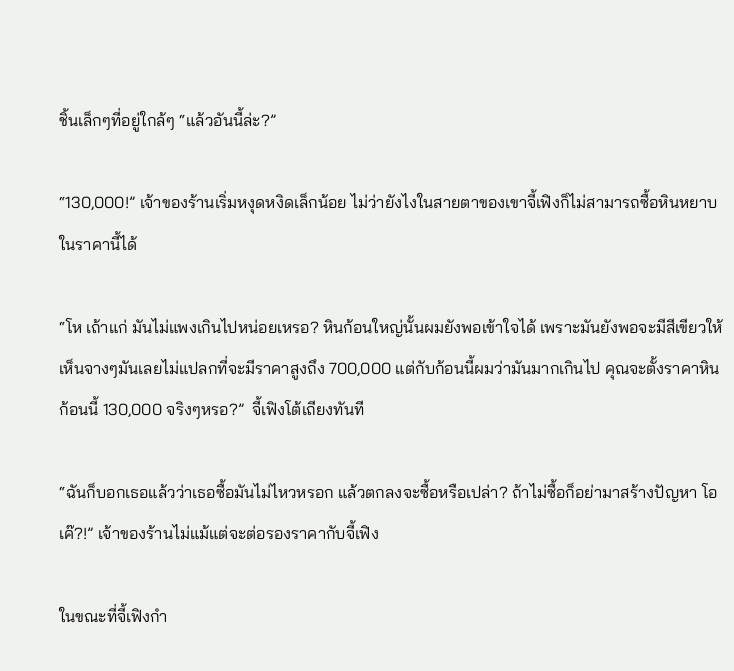ชิ้นเล็กๆที่อยู่ใกล้ๆ “แล้วอันนี้ล่ะ?”

“130,000!” เจ้าของร้านเริ่มหงุดหงิดเล็กน้อย ไม่ว่ายังไงในสายตาของเขาจี้เฟิงก็ไม่สามารถซื้อหินหยาบในราคานี้ได้

“โห เถ้าแก่ มันไม่แพงเกินไปหน่อยเหรอ? หินก้อนใหญ่นั้นผมยังพอเข้าใจได้ เพราะมันยังพอจะมีสีเขียวให้เห็นจางๆมันเลยไม่แปลกที่จะมีราคาสูงถึง 700,000 แต่กับก้อนนี้ผมว่ามันมากเกินไป คุณจะตั้งราคาหินก้อนนี้ 130,000 จริงๆหรอ?”  จี้เฟิงโต้เถียงทันที

“ฉันก็บอกเธอแล้วว่าเธอซื้อมันไม่ไหวหรอก แล้วตกลงจะซื้อหรือเปล่า? ถ้าไม่ซื้อก็อย่ามาสร้างปัญหา โอเค๊?!” เจ้าของร้านไม่แม้แต่จะต่อรองราคากับจี้เฟิง

ในขณะที่จี้เฟิงกำ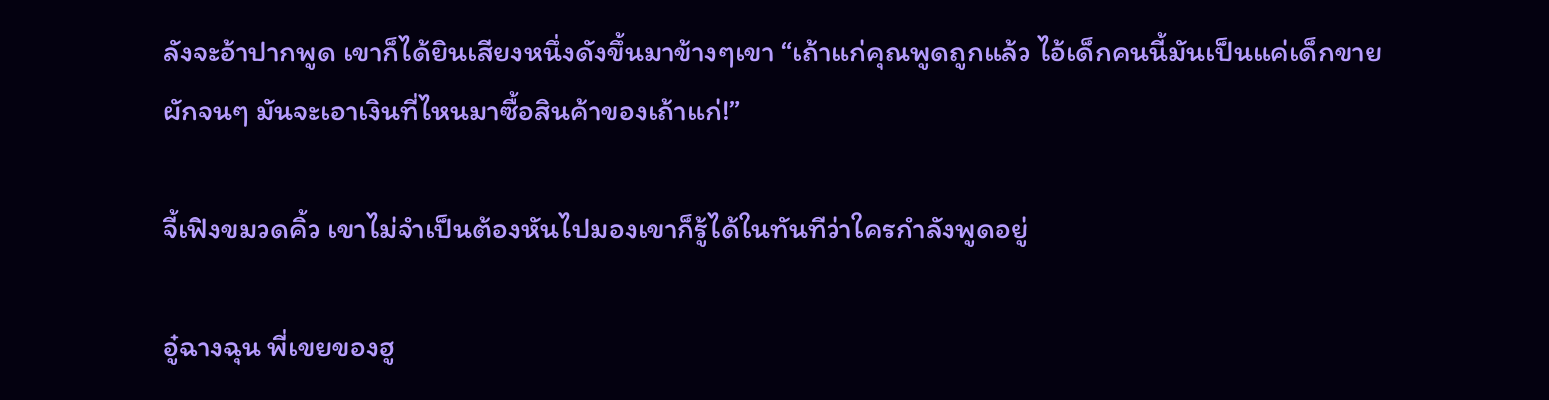ลังจะอ้าปากพูด เขาก็ได้ยินเสียงหนึ่งดังขึ้นมาข้างๆเขา “เถ้าแก่คุณพูดถูกแล้ว ไอ้เด็กคนนี้มันเป็นแค่เด็กขายผักจนๆ มันจะเอาเงินที่ไหนมาซื้อสินค้าของเถ้าแก่!”

จี้เฟิงขมวดคิ้ว เขาไม่จำเป็นต้องหันไปมองเขาก็รู้ได้ในทันทีว่าใครกำลังพูดอยู่

อู๋ฉางฉุน พี่เขยของฮู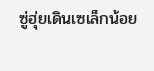ซู่ฮุ่ยเดินเซเล็กน้อย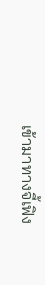เข้ามาทางจี้เฟิง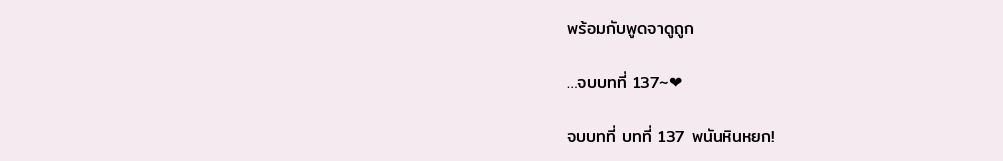พร้อมกับพูดจาดูถูก

…จบบทที่ 137~❤

จบบทที่ บทที่ 137 พนันหินหยก!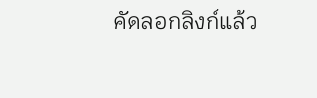คัดลอกลิงก์แล้ว